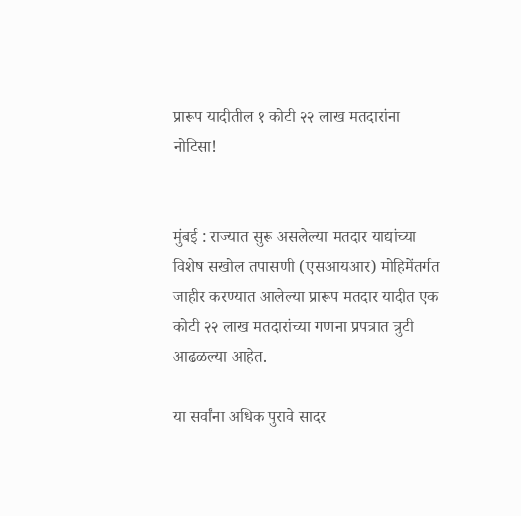प्रारूप यादीतील १ कोटी २२ लाख मतदारांना नोटिसा!


मुंबई : राज्यात सुरू असलेल्या मतदार याद्यांच्या विशेष सखोल तपासणी (एसआयआर) मोहिमेंतर्गत जाहीर करण्यात आलेल्या प्रारूप मतदार यादीत एक कोटी २२ लाख मतदारांच्या गणना प्रपत्रात त्रुटी आढळल्या आहेत.

या सर्वांना अधिक पुरावे सादर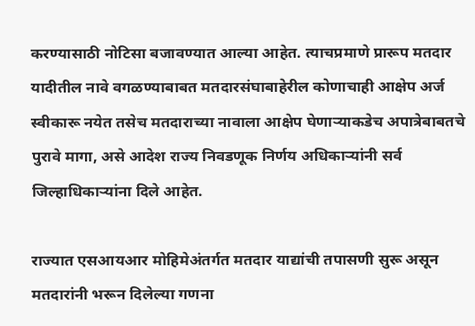करण्यासाठी नोटिसा बजावण्यात आल्या आहेत. त्याचप्रमाणे प्रारूप मतदार यादीतील नावे वगळण्याबाबत मतदारसंघाबाहेरील कोणाचाही आक्षेप अर्ज स्वीकारू नयेत तसेच मतदाराच्या नावाला आक्षेप घेणाऱ्याकडेच अपात्रेबाबतचे पुरावे मागा, असे आदेश राज्य निवडणूक निर्णय अधिकाऱ्यांनी सर्व जिल्हाधिकाऱ्यांना दिले आहेत.

राज्यात एसआयआर मोहिमेअंतर्गत मतदार याद्यांची तपासणी सुरू असून मतदारांनी भरून दिलेल्या गणना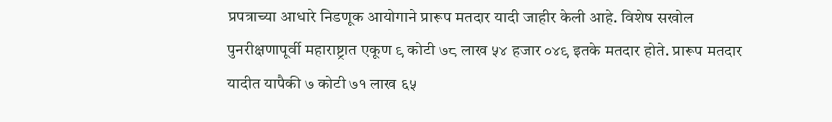प्रपत्राच्या आधारे निडणूक आयोगाने प्रारूप मतदार यादी जाहीर केली आहे. विशेष सखोल पुनरीक्षणापूर्वी महाराष्ट्रात एकूण ९ कोटी ७८ लाख ५४ हजार ०४९ इतके मतदार होते. प्रारूप मतदार यादीत यापैकी ७ कोटी ७१ लाख ६५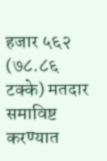हजार ५६२ (७८.८६ टक्के) मतदार समाविष्ट करण्यात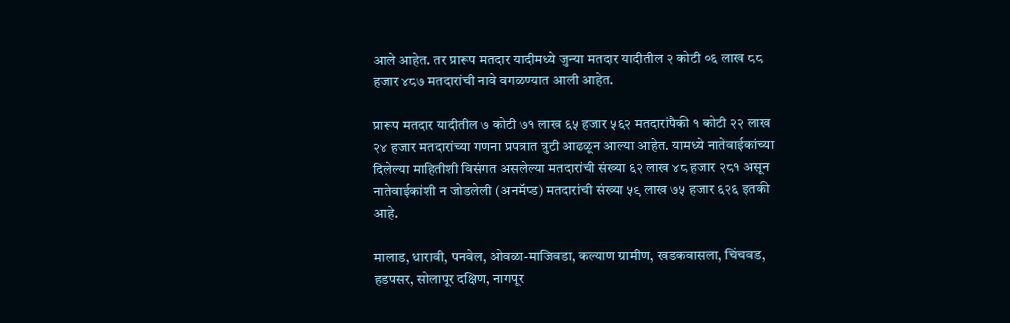आले आहेत. तर प्रारूप मतदार यादीमध्ये जुन्या मतदार यादीतील २ कोटी ०६ लाख ८८ हजार ४८७ मतदारांची नावे वगळण्यात आली आहेत.

प्रारूप मतदार यादीतील ७ कोटी ७१ लाख ६५ हजार ५६२ मतदारांपैकी १ कोटी २२ लाख २४ हजार मतदारांच्या गणना प्रपत्रात त्रुटी आढळून आल्या आहेत. यामध्ये नातेवाईकांच्या दिलेल्या माहितीशी विसंगत असलेल्या मतदारांची संख्या ६२ लाख ४८ हजार २८१ असून नातेवाईकांशी न जोडलेली (अनमॅप्ड) मतदारांची संख्या ५९ लाख ७५ हजार ६२६ इतकी आहे.

मालाड, धारावी, पनवेल, ओवळा-माजिवडा, कल्याण ग्रामीण, खडकवासला, चिंचवड, हडपसर, सोलापूर दक्षिण, नागपूर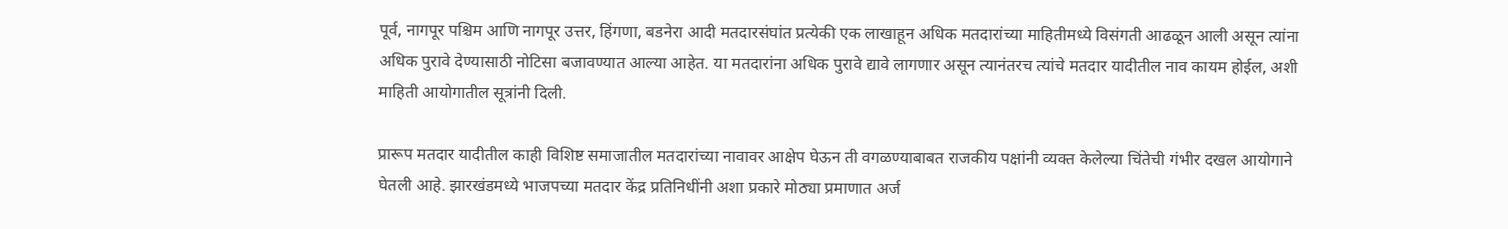पूर्व, नागपूर पश्चिम आणि नागपूर उत्तर, हिंगणा, बडनेरा आदी मतदारसंघांत प्रत्येकी एक लाखाहून अधिक मतदारांच्या माहितीमध्ये विसंगती आढळून आली असून त्यांना अधिक पुरावे देण्यासाठी नोटिसा बजावण्यात आल्या आहेत. या मतदारांना अधिक पुरावे द्यावे लागणार असून त्यानंतरच त्यांचे मतदार यादीतील नाव कायम होईल, अशी माहिती आयोगातील सूत्रांनी दिली.

प्रारूप मतदार यादीतील काही विशिष्ट समाजातील मतदारांच्या नावावर आक्षेप घेऊन ती वगळण्याबाबत राजकीय पक्षांनी व्यक्त केलेल्या चिंतेची गंभीर दखल आयोगाने घेतली आहे. झारखंडमध्ये भाजपच्या मतदार केंद्र प्रतिनिधींनी अशा प्रकारे मोठ्या प्रमाणात अर्ज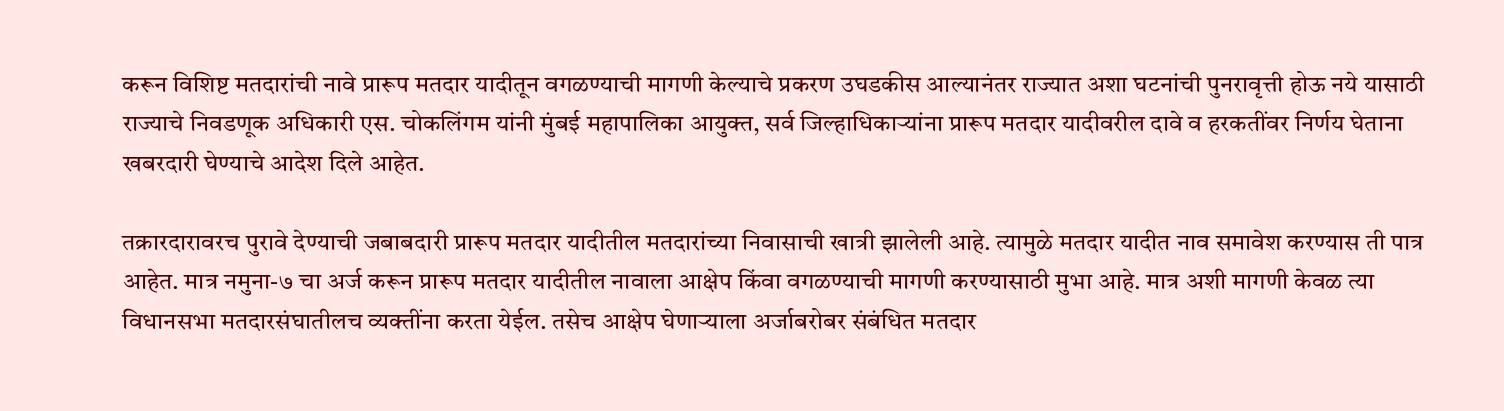करून विशिष्ट मतदारांची नावे प्रारूप मतदार यादीतून वगळण्याची मागणी केल्याचे प्रकरण उघडकीस आल्यानंतर राज्यात अशा घटनांची पुनरावृत्ती होऊ नये यासाठी राज्याचे निवडणूक अधिकारी एस. चोकलिंगम यांनी मुंबई महापालिका आयुक्त, सर्व जिल्हाधिकाऱ्यांना प्रारूप मतदार यादीवरील दावे व हरकतींवर निर्णय घेताना खबरदारी घेण्याचे आदेश दिले आहेत.

तक्रारदारावरच पुरावे देण्याची जबाबदारी प्रारूप मतदार यादीतील मतदारांच्या निवासाची खात्री झालेली आहे. त्यामुळे मतदार यादीत नाव समावेश करण्यास ती पात्र आहेत. मात्र नमुना-७ चा अर्ज करून प्रारूप मतदार यादीतील नावाला आक्षेप किंवा वगळण्याची मागणी करण्यासाठी मुभा आहे. मात्र अशी मागणी केवळ त्या विधानसभा मतदारसंघातीलच व्यक्तींना करता येईल. तसेच आक्षेप घेणाऱ्याला अर्जाबरोबर संबंधित मतदार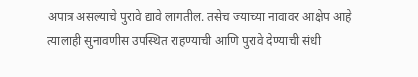अपात्र असल्याचे पुरावे द्यावे लागतील. तसेच ज्याच्या नावावर आक्षेप आहे त्यालाही सुनावणीस उपस्थित राहण्याची आणि पुरावे देण्याची संधी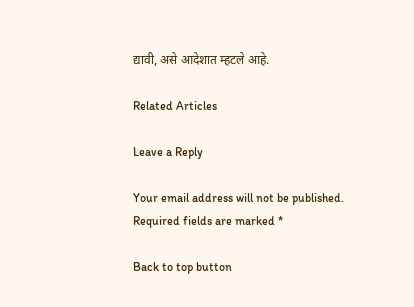द्यावी, असे आदेशात म्हटले आहे.

Related Articles

Leave a Reply

Your email address will not be published. Required fields are marked *

Back to top button